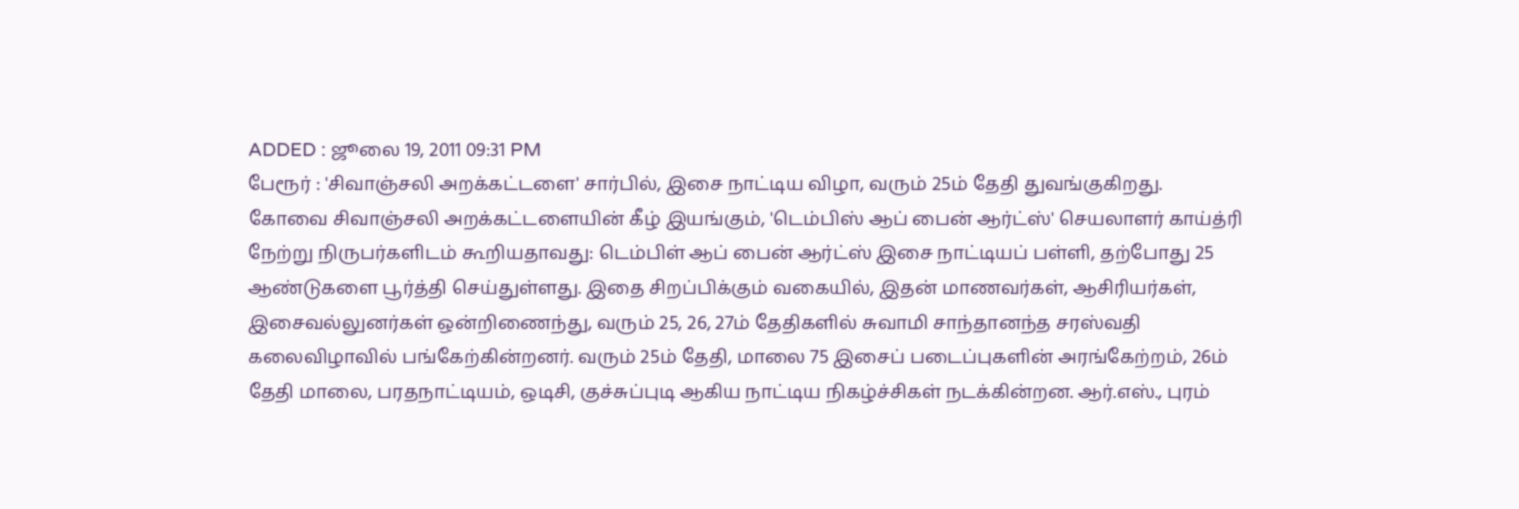ADDED : ஜூலை 19, 2011 09:31 PM
பேரூர் : 'சிவாஞ்சலி அறக்கட்டளை' சார்பில், இசை நாட்டிய விழா, வரும் 25ம் தேதி துவங்குகிறது.
கோவை சிவாஞ்சலி அறக்கட்டளையின் கீழ் இயங்கும், 'டெம்பிஸ் ஆப் பைன் ஆர்ட்ஸ்' செயலாளர் காய்த்ரி நேற்று நிருபர்களிடம் கூறியதாவது: டெம்பிள் ஆப் பைன் ஆர்ட்ஸ் இசை நாட்டியப் பள்ளி, தற்போது 25 ஆண்டுகளை பூர்த்தி செய்துள்ளது. இதை சிறப்பிக்கும் வகையில், இதன் மாணவர்கள், ஆசிரியர்கள், இசைவல்லுனர்கள் ஒன்றிணைந்து, வரும் 25, 26, 27ம் தேதிகளில் சுவாமி சாந்தானந்த சரஸ்வதி கலைவிழாவில் பங்கேற்கின்றனர். வரும் 25ம் தேதி, மாலை 75 இசைப் படைப்புகளின் அரங்கேற்றம், 26ம் தேதி மாலை, பரதநாட்டியம், ஒடிசி, குச்சுப்புடி ஆகிய நாட்டிய நிகழ்ச்சிகள் நடக்கின்றன. ஆர்.எஸ்., புரம்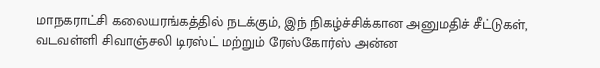மாநகராட்சி கலையரங்கத்தில் நடக்கும், இந் நிகழ்ச்சிக்கான அனுமதிச் சீட்டுகள், வடவள்ளி சிவாஞ்சலி டிரஸ்ட் மற்றும் ரேஸ்கோர்ஸ் அன்ன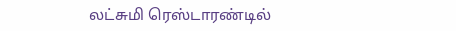லட்சுமி ரெஸ்டாரண்டில்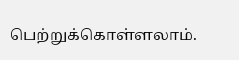பெற்றுக்கொள்ளலாம்.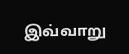இவ்வாறு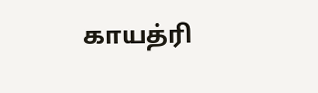காயத்ரி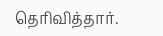தெரிவித்தார்.